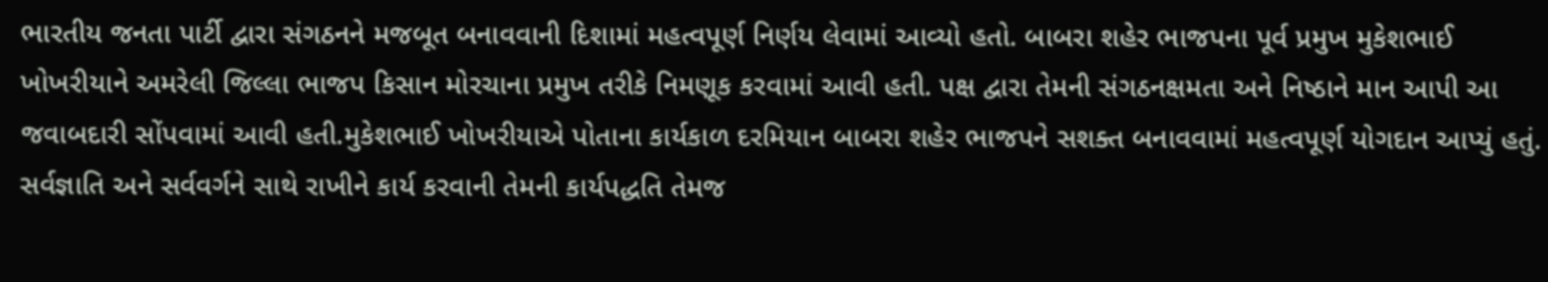ભારતીય જનતા પાર્ટી દ્વારા સંગઠનને મજબૂત બનાવવાની દિશામાં મહત્વપૂર્ણ નિર્ણય લેવામાં આવ્યો હતો. બાબરા શહેર ભાજપના પૂર્વ પ્રમુખ મુકેશભાઈ ખોખરીયાને અમરેલી જિલ્લા ભાજપ કિસાન મોરચાના પ્રમુખ તરીકે નિમણૂક કરવામાં આવી હતી. પક્ષ દ્વારા તેમની સંગઠનક્ષમતા અને નિષ્ઠાને માન આપી આ જવાબદારી સોંપવામાં આવી હતી.મુકેશભાઈ ખોખરીયાએ પોતાના કાર્યકાળ દરમિયાન બાબરા શહેર ભાજપને સશક્ત બનાવવામાં મહત્વપૂર્ણ યોગદાન આપ્યું હતું. સર્વજ્ઞાતિ અને સર્વવર્ગને સાથે રાખીને કાર્ય કરવાની તેમની કાર્યપદ્ધતિ તેમજ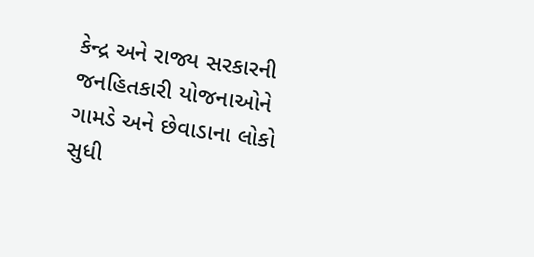કેન્દ્ર અને રાજ્ય સરકારની જનહિતકારી યોજનાઓને ગામડે અને છેવાડાના લોકો સુધી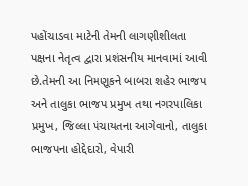પહોંચાડવા માટેની તેમની લાગણીશીલતા પક્ષના નેતૃત્વ દ્વારા પ્રશંસનીય માનવામાં આવી છે.તેમની આ નિમણૂકને બાબરા શહેર ભાજપ અને તાલુકા ભાજપ પ્રમુખ તથા નગરપાલિકા પ્રમુખ, જિલ્લા પંચાયતના આગેવાનો, તાલુકા ભાજપના હોદ્દેદારો, વેપારી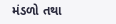મંડળો તથા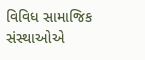વિવિધ સામાજિક સંસ્થાઓએ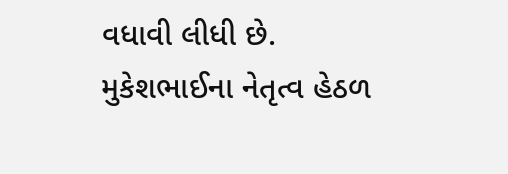વધાવી લીધી છે.
મુકેશભાઈના નેતૃત્વ હેઠળ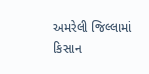અમરેલી જિલ્લામાં કિસાન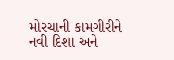મોરચાની કામગીરીને નવી દિશા અને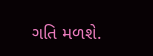ગતિ મળશે.